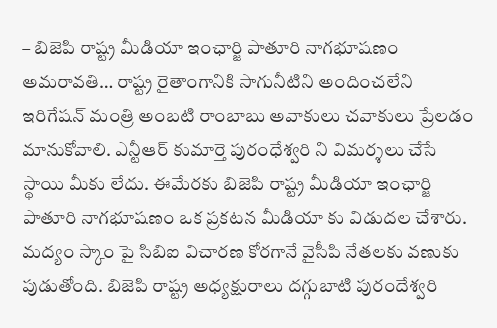– బిజెపి రాష్ట్ర మీడియా ఇంఛార్జి పాతూరి నాగభూషణం
అమరావతి… రాష్ట్ర రైతాంగానికి సాగునీటిని అందించలేని ఇరిగేషన్ మంత్రి అంబటి రాంబాబు అవాకులు చవాకులు ప్రేలడం మానుకోవాలి. ఎన్టీఆర్ కుమార్తె పురంధేశ్వరి ని విమర్శలు చేసే స్థాయి మీకు లేదు. ఈమేరకు బిజెపి రాష్ట్ర మీడియా ఇంఛార్జి పాతూరి నాగభూషణం ఒక ప్రకటన మీడియా కు విడుదల చేశారు.
మద్యం స్కాం పై సిబిఐ విచారణ కోరగానే వైసీపి నేతలకు వణుకు పుడుతోంది. బిజెపి రాష్ట్ర అధ్యక్షురాలు దగ్గుబాటి పురందేశ్వరి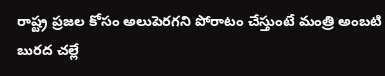రాష్ట్ర ప్రజల కోసం అలుపెరగని పోరాటం చేస్తుంటే మంత్రి అంబటి బురద చల్లే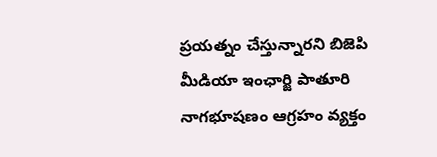ప్రయత్నం చేస్తున్నారని బిజెపి మీడియా ఇంఛార్జి పాతూరి నాగభూషణం ఆగ్రహం వ్యక్తం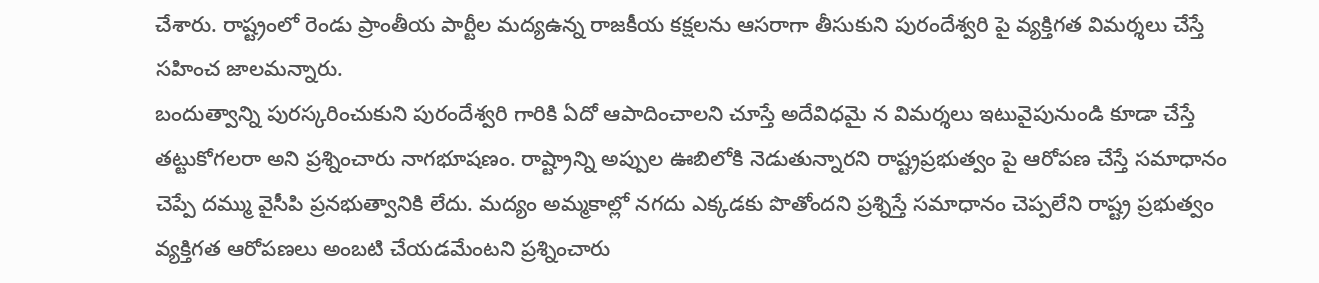చేశారు. రాష్ట్రంలో రెండు ప్రాంతీయ పార్టీల మద్యఉన్న రాజకీయ కక్షలను ఆసరాగా తీసుకుని పురందేశ్వరి పై వ్యక్తిగత విమర్శలు చేస్తే సహించ జాలమన్నారు.
బందుత్వాన్ని పురస్కరించుకుని పురందేశ్వరి గారికి ఏదో ఆపాదించాలని చూస్తే అదేవిధమై న విమర్శలు ఇటువైపునుండి కూడా చేస్తే తట్టుకోగలరా అని ప్రశ్నించారు నాగభూషణం. రాష్ట్రాన్ని అప్పుల ఊబిలోకి నెడుతున్నారని రాష్ట్రప్రభుత్వం పై ఆరోపణ చేస్తే సమాధానం చెప్పే దమ్ము వైసీపి ప్రనభుత్వానికి లేదు. మద్యం అమ్మకాల్లో నగదు ఎక్కడకు పొతోందని ప్రశ్నిస్తే సమాధానం చెప్పలేని రాష్ట్ర ప్రభుత్వం వ్యక్తిగత ఆరోపణలు అంబటి చేయడమేంటని ప్రశ్నించారు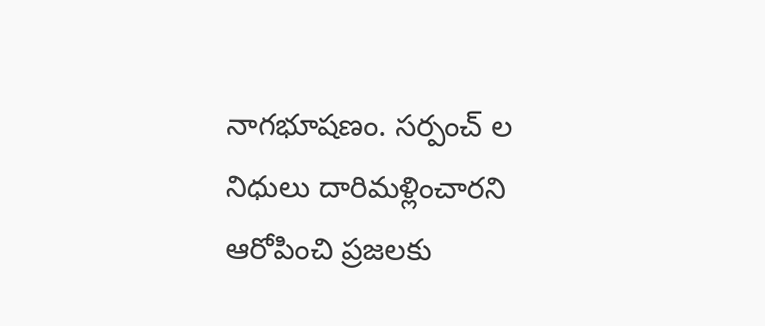నాగభూషణం. సర్పంచ్ ల నిధులు దారిమళ్లించారని ఆరోపించి ప్రజలకు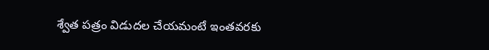శ్వేత పత్రం విడుదల చేయమంటే ఇంతవరకు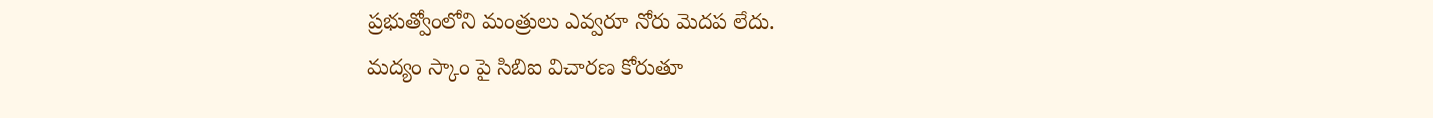ప్రభుత్వోంలోని మంత్రులు ఎవ్వరూ నోరు మెదప లేదు.
మద్యం స్కాం పై సిబిఐ విచారణ కోరుతూ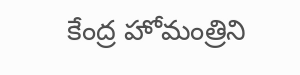కేంద్ర హోమంత్రిని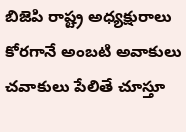బిజెపి రాష్ట్ర అధ్యక్షురాలు కోరగానే అంబటి అవాకులు చవాకులు పేలితే చూస్తూ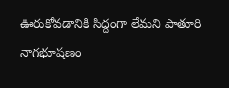ఊరుకోవడానికి సిద్దంగా లేమని పాతూరి నాగభూషణం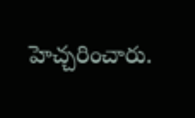హెచ్చరించారు.